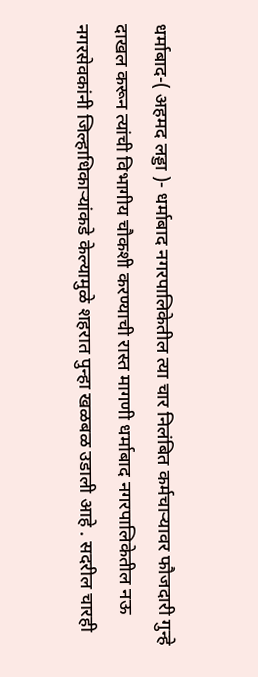धर्माबाद-( अहमद लड्डा )- धर्माबाद नगरपालिकेतील त्या चार निलंबित कर्मचाऱ्यावर फौजदारी गुन्हे दाखल करून त्यांची विभागीय चौकशी करण्याची रास्त मागणी धर्माबाद नगरपालिकेतील नऊ नगरसेवकांनी जिल्हाधिकाऱ्यांकडे केल्यामुळे शहरात पुन्हा खळबळ उडाली आहे . सदरील चारही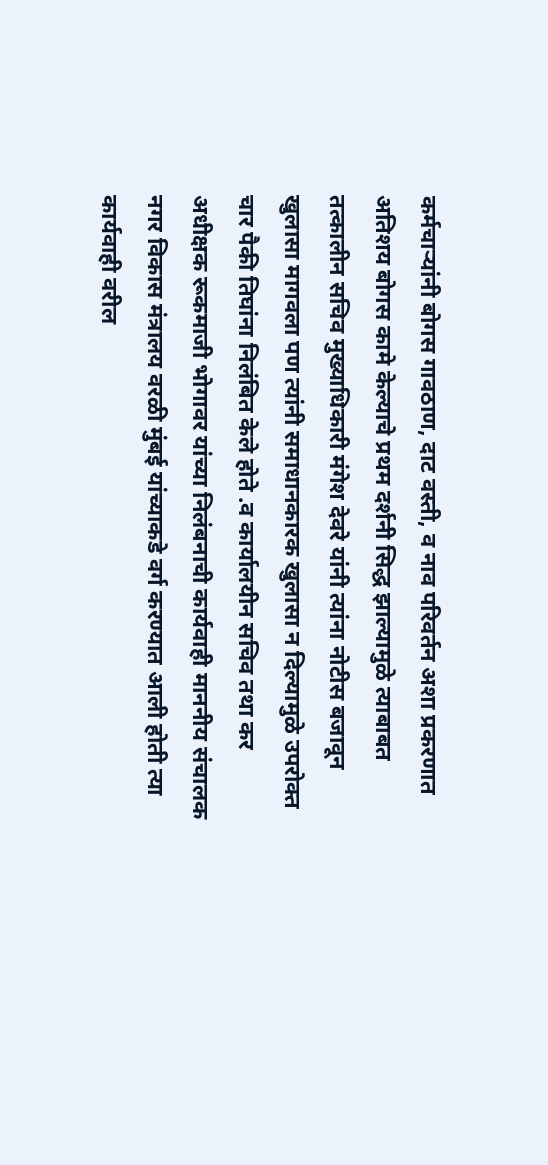कर्मचाऱ्यांनी बोगस गावठाण, दाट वस्ती, व नाव परिवर्तन अशा प्रकरणात अतिशय बोगस कामे केल्याचे प्रथम दर्शनी सिद्ध झाल्यामुळे त्याबाबत तत्कालीन सचिव मुख्याधिकारी मंगेश देवरे यांनी त्यांना नोटीस बजावून खुलासा मागवला पण त्यांनी समाधानकारक खुलासा न दिल्यामुळे उपरोक्त चार पैकी तिघांना निलंबित केले होते .व कार्यालयीन सचिव तथा कर अधीक्षक रूकमाजी भोगावर यांच्या निलंबनाची कार्यवाही माननीय संचालक नगर विकास मंत्रालय वरळी मुंबई यांच्याकडे वर्ग करण्यात आली होती त्या कार्यवाही वरील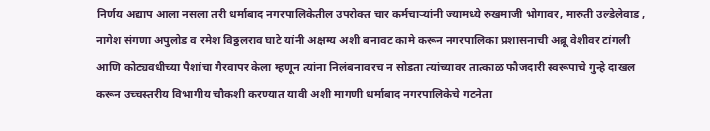निर्णय अद्याप आला नसला तरी धर्माबाद नगरपालिकेतील उपरोक्त चार कर्मचाऱ्यांनी ज्यामध्ये रुखमाजी भोगावर, मारुती उल्डेलेवाड , नागेश संगणा अपुलोड व रमेश विठ्ठलराव घाटे यांनी अक्षम्य अशी बनावट कामे करून नगरपालिका प्रशासनाची अब्रू वेशीवर टांगली आणि कोट्यवधीच्या पैशांचा गैरवापर केला म्हणून त्यांना निलंबनावरच न सोडता त्यांच्यावर तात्काळ फौजदारी स्वरूपाचे गुन्हे दाखल करून उच्चस्तरीय विभागीय चौकशी करण्यात यावी अशी मागणी धर्माबाद नगरपालिकेचे गटनेता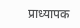प्राध्यापक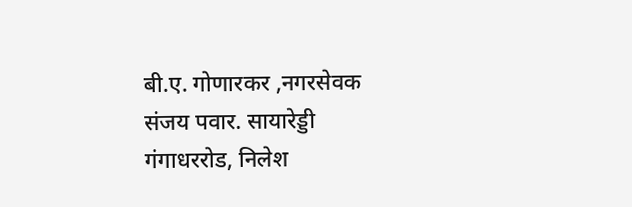बी.ए. गोणारकर ,नगरसेवक संजय पवार. सायारेड्डी गंगाधररोड, निलेश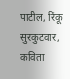पाटील, रिंकू सुरकुटवार, कविता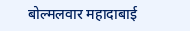बोल्मलवार महादाबाई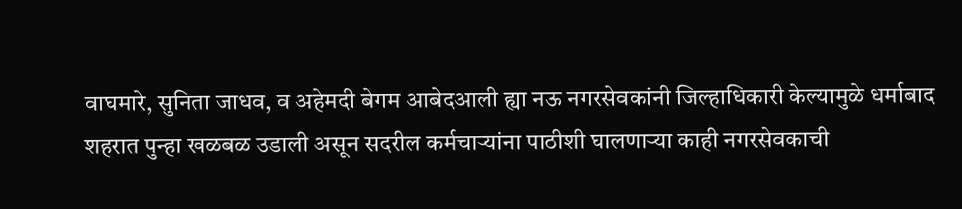वाघमारे, सुनिता जाधव, व अहेमदी बेगम आबेदआली ह्या नऊ नगरसेवकांनी जिल्हाधिकारी केल्यामुळे धर्माबाद शहरात पुन्हा खळबळ उडाली असून सदरील कर्मचाऱ्यांना पाठीशी घालणाऱ्या काही नगरसेवकाची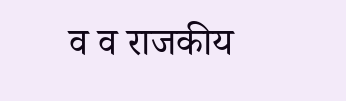व व राजकीय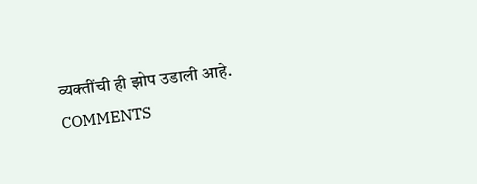व्यक्तींची ही झोप उडाली आहे.
COMMENTS